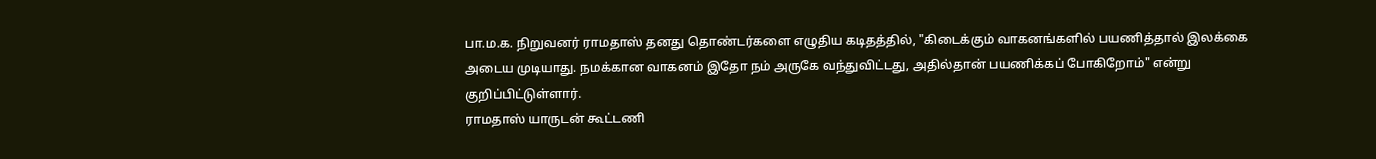பா.ம.க. நிறுவனர் ராமதாஸ் தனது தொண்டர்களை எழுதிய கடிதத்தில், "கிடைக்கும் வாகனங்களில் பயணித்தால் இலக்கை அடைய முடியாது. நமக்கான வாகனம் இதோ நம் அருகே வந்துவிட்டது, அதில்தான் பயணிக்கப் போகிறோம்" என்று குறிப்பிட்டுள்ளார்.
ராமதாஸ் யாருடன் கூட்டணி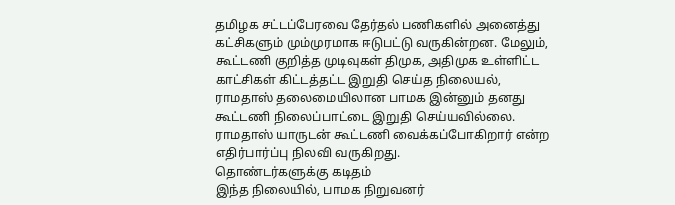தமிழக சட்டப்பேரவை தேர்தல் பணிகளில் அனைத்து கட்சிகளும் மும்முரமாக ஈடுபட்டு வருகின்றன. மேலும், கூட்டணி குறித்த முடிவுகள் திமுக, அதிமுக உள்ளிட்ட காட்சிகள் கிட்டத்தட்ட இறுதி செய்த நிலையல், ராமதாஸ் தலைமையிலான பாமக இன்னும் தனது கூட்டணி நிலைப்பாட்டை இறுதி செய்யவில்லை. ராமதாஸ் யாருடன் கூட்டணி வைக்கப்போகிறார் என்ற எதிர்பார்ப்பு நிலவி வருகிறது.
தொண்டர்களுக்கு கடிதம்
இந்த நிலையில், பாமக நிறுவனர்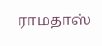ராமதாஸ்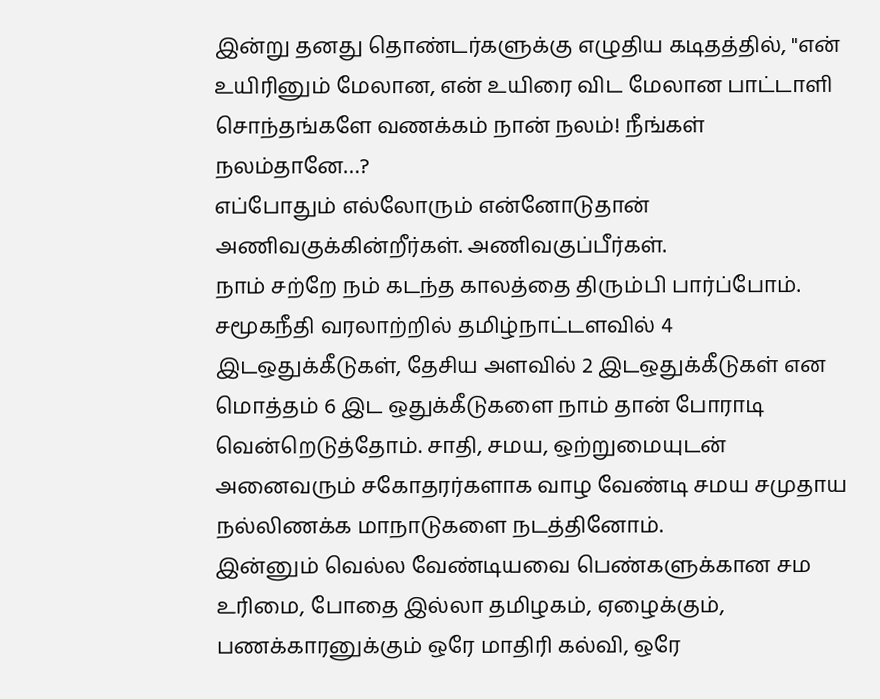இன்று தனது தொண்டர்களுக்கு எழுதிய கடிதத்தில், "என் உயிரினும் மேலான, என் உயிரை விட மேலான பாட்டாளி சொந்தங்களே வணக்கம் நான் நலம்! நீங்கள் நலம்தானே…?
எப்போதும் எல்லோரும் என்னோடுதான் அணிவகுக்கின்றீர்கள். அணிவகுப்பீர்கள்.
நாம் சற்றே நம் கடந்த காலத்தை திரும்பி பார்ப்போம். சமூகநீதி வரலாற்றில் தமிழ்நாட்டளவில் 4 இடஒதுக்கீடுகள், தேசிய அளவில் 2 இடஒதுக்கீடுகள் என மொத்தம் 6 இட ஒதுக்கீடுகளை நாம் தான் போராடி வென்றெடுத்தோம். சாதி, சமய, ஒற்றுமையுடன் அனைவரும் சகோதரர்களாக வாழ வேண்டி சமய சமுதாய நல்லிணக்க மாநாடுகளை நடத்தினோம்.
இன்னும் வெல்ல வேண்டியவை பெண்களுக்கான சம உரிமை, போதை இல்லா தமிழகம், ஏழைக்கும், பணக்காரனுக்கும் ஒரே மாதிரி கல்வி, ஒரே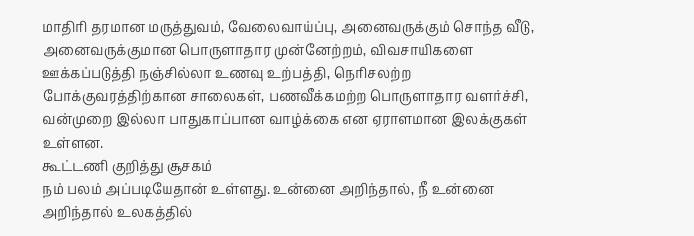மாதிரி தரமான மருத்துவம், வேலைவாய்ப்பு, அனைவருக்கும் சொந்த வீடு, அனைவருக்குமான பொருளாதார முன்னேற்றம், விவசாயிகளை ஊக்கப்படுத்தி நஞ்சில்லா உணவு உற்பத்தி, நெரிசலற்ற போக்குவரத்திற்கான சாலைகள், பணவீக்கமற்ற பொருளாதார வளர்ச்சி, வன்முறை இல்லா பாதுகாப்பான வாழ்க்கை என ஏராளமான இலக்குகள் உள்ளன.
கூட்டணி குறித்து சூசகம்
நம் பலம் அப்படியேதான் உள்ளது. உன்னை அறிந்தால், நீ உன்னை அறிந்தால் உலகத்தில்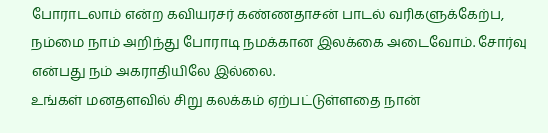போராடலாம் என்ற கவியரசர் கண்ணதாசன் பாடல் வரிகளுக்கேற்ப, நம்மை நாம் அறிந்து போராடி நமக்கான இலக்கை அடைவோம். சோர்வு என்பது நம் அகராதியிலே இல்லை.
உங்கள் மனதளவில் சிறு கலக்கம் ஏற்பட்டுள்ளதை நான்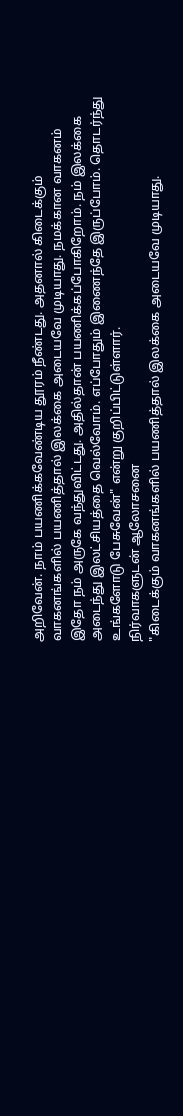அறிவேன். நாம் பயணிக்கவேண்டிய தூரம் நீண்டது. அதனால் கிடைக்கும் வாகனங்களில் பயணித்தால் இலக்கை அடையவே முடியாது. நமக்கான வாகனம் இதோ நம் அருகே வந்துவிட்டது. அதில்தான் பயணிக்கப்போகிறோம். நம் இலக்கை அடைந்து இலட்சியத்தை வெல்வோம். எப்போதும் இணைந்தே இருப்போம். தொடர்ந்து உங்களோடு பேசுவேன்" என்று குறிப்பிட்டுள்ளார்.
நிர்வாகளுடன் ஆலோசனை
"கிடைக்கும் வாகனங்களில் பயணித்தால் இலக்கை அடையவே முடியாது.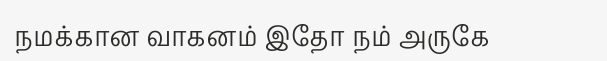நமக்கான வாகனம் இதோ நம் அருகே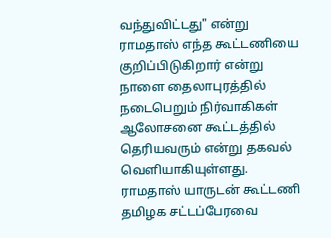வந்துவிட்டது" என்று ராமதாஸ் எந்த கூட்டணியை குறிப்பிடுகிறார் என்று நாளை தைலாபுரத்தில் நடைபெறும் நிர்வாகிகள் ஆலோசனை கூட்டத்தில் தெரியவரும் என்று தகவல் வெளியாகியுள்ளது.
ராமதாஸ் யாருடன் கூட்டணி
தமிழக சட்டப்பேரவை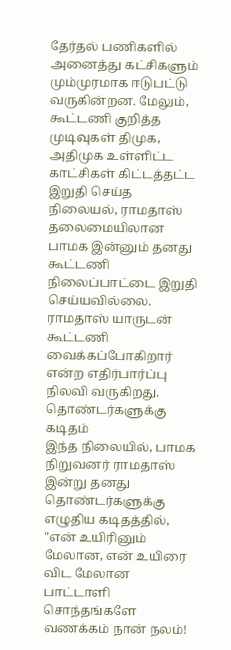தேர்தல் பணிகளில் அனைத்து கட்சிகளும் மும்முரமாக ஈடுபட்டு வருகின்றன. மேலும், கூட்டணி குறித்த முடிவுகள் திமுக, அதிமுக உள்ளிட்ட காட்சிகள் கிட்டத்தட்ட இறுதி செய்த நிலையல், ராமதாஸ் தலைமையிலான பாமக இன்னும் தனது கூட்டணி நிலைப்பாட்டை இறுதி செய்யவில்லை. ராமதாஸ் யாருடன் கூட்டணி வைக்கப்போகிறார் என்ற எதிர்பார்ப்பு நிலவி வருகிறது.
தொண்டர்களுக்கு கடிதம்
இந்த நிலையில், பாமக நிறுவனர் ராமதாஸ் இன்று தனது தொண்டர்களுக்கு எழுதிய கடிதத்தில், "என் உயிரினும் மேலான, என் உயிரை விட மேலான பாட்டாளி சொந்தங்களே வணக்கம் நான் நலம்!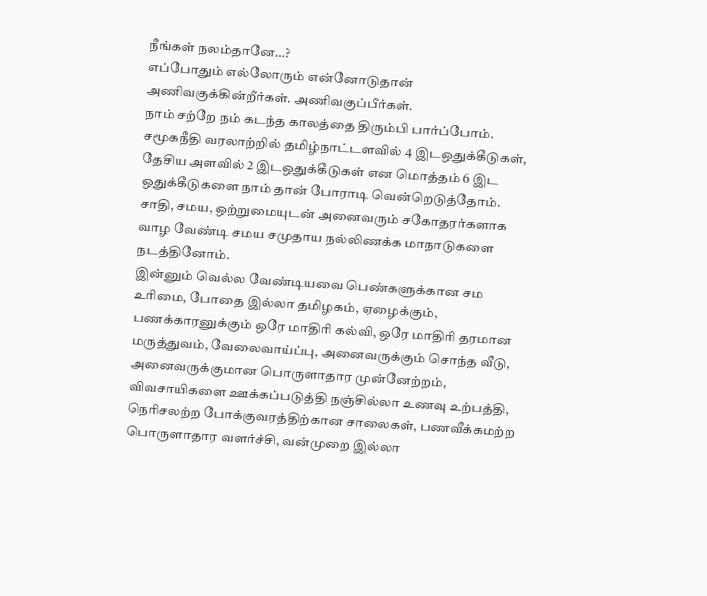நீங்கள் நலம்தானே…?
எப்போதும் எல்லோரும் என்னோடுதான் அணிவகுக்கின்றீர்கள். அணிவகுப்பீர்கள்.
நாம் சற்றே நம் கடந்த காலத்தை திரும்பி பார்ப்போம். சமூகநீதி வரலாற்றில் தமிழ்நாட்டளவில் 4 இடஒதுக்கீடுகள், தேசிய அளவில் 2 இடஒதுக்கீடுகள் என மொத்தம் 6 இட ஒதுக்கீடுகளை நாம் தான் போராடி வென்றெடுத்தோம். சாதி, சமய, ஒற்றுமையுடன் அனைவரும் சகோதரர்களாக வாழ வேண்டி சமய சமுதாய நல்லிணக்க மாநாடுகளை நடத்தினோம்.
இன்னும் வெல்ல வேண்டியவை பெண்களுக்கான சம உரிமை, போதை இல்லா தமிழகம், ஏழைக்கும், பணக்காரனுக்கும் ஒரே மாதிரி கல்வி, ஒரே மாதிரி தரமான மருத்துவம், வேலைவாய்ப்பு, அனைவருக்கும் சொந்த வீடு, அனைவருக்குமான பொருளாதார முன்னேற்றம், விவசாயிகளை ஊக்கப்படுத்தி நஞ்சில்லா உணவு உற்பத்தி, நெரிசலற்ற போக்குவரத்திற்கான சாலைகள், பணவீக்கமற்ற பொருளாதார வளர்ச்சி, வன்முறை இல்லா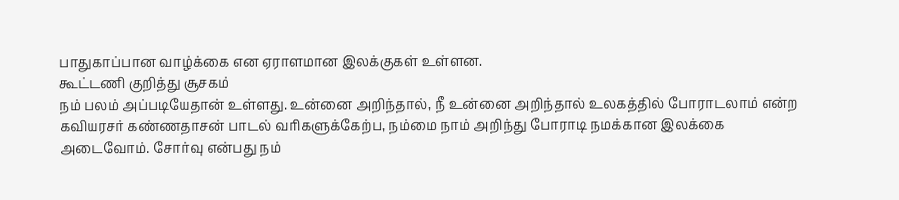பாதுகாப்பான வாழ்க்கை என ஏராளமான இலக்குகள் உள்ளன.
கூட்டணி குறித்து சூசகம்
நம் பலம் அப்படியேதான் உள்ளது. உன்னை அறிந்தால், நீ உன்னை அறிந்தால் உலகத்தில் போராடலாம் என்ற கவியரசர் கண்ணதாசன் பாடல் வரிகளுக்கேற்ப, நம்மை நாம் அறிந்து போராடி நமக்கான இலக்கை அடைவோம். சோர்வு என்பது நம்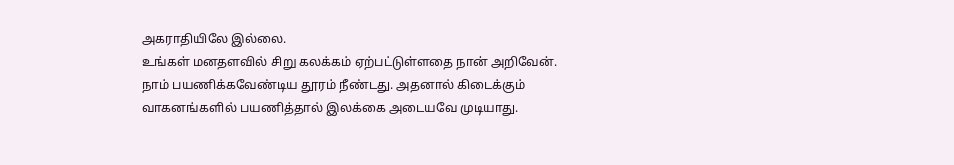அகராதியிலே இல்லை.
உங்கள் மனதளவில் சிறு கலக்கம் ஏற்பட்டுள்ளதை நான் அறிவேன். நாம் பயணிக்கவேண்டிய தூரம் நீண்டது. அதனால் கிடைக்கும் வாகனங்களில் பயணித்தால் இலக்கை அடையவே முடியாது.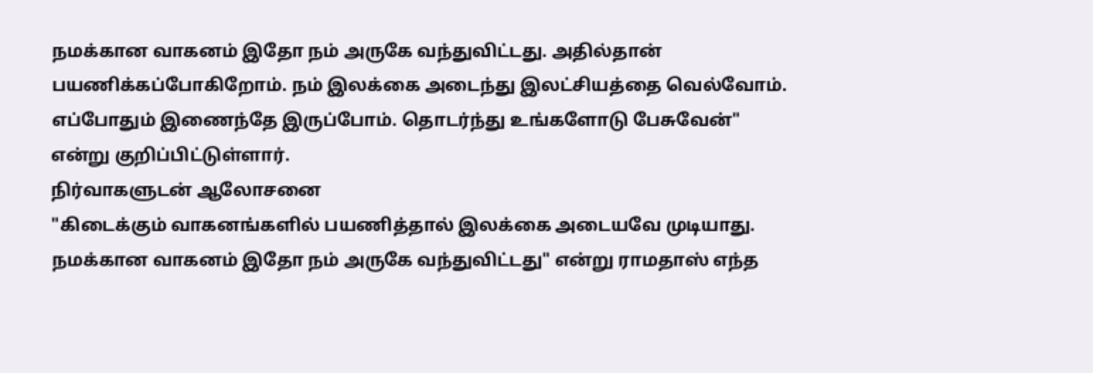நமக்கான வாகனம் இதோ நம் அருகே வந்துவிட்டது. அதில்தான் பயணிக்கப்போகிறோம். நம் இலக்கை அடைந்து இலட்சியத்தை வெல்வோம். எப்போதும் இணைந்தே இருப்போம். தொடர்ந்து உங்களோடு பேசுவேன்" என்று குறிப்பிட்டுள்ளார்.
நிர்வாகளுடன் ஆலோசனை
"கிடைக்கும் வாகனங்களில் பயணித்தால் இலக்கை அடையவே முடியாது. நமக்கான வாகனம் இதோ நம் அருகே வந்துவிட்டது" என்று ராமதாஸ் எந்த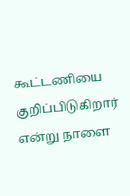கூட்டணியை குறிப்பிடுகிறார் என்று நாளை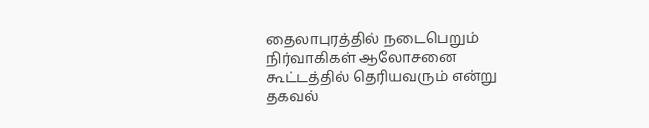தைலாபுரத்தில் நடைபெறும் நிர்வாகிகள் ஆலோசனை கூட்டத்தில் தெரியவரும் என்று தகவல்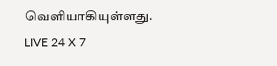வெளியாகியுள்ளது.
LIVE 24 X 7